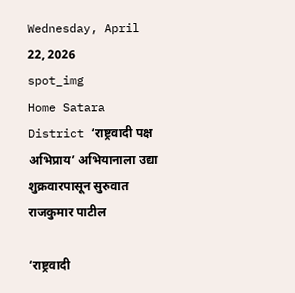Wednesday, April 22, 2026
spot_img
Home Satara District ‘राष्ट्रवादी पक्ष अभिप्राय’ अभियानाला उद्या शुक्रवारपासून सुरुवात राजकुमार पाटील

‘राष्ट्रवादी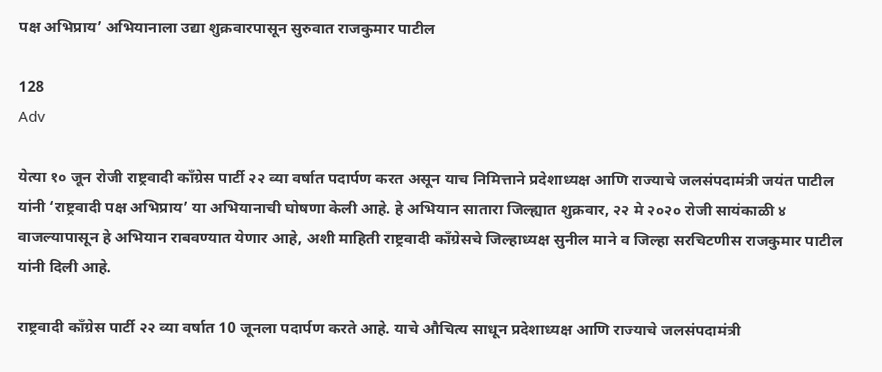पक्ष अभिप्राय’ अभियानाला उद्या शुक्रवारपासून सुरुवात राजकुमार पाटील

128
Adv

येत्या १० जून रोजी राष्ट्रवादी काँग्रेस पार्टी २२ व्या वर्षात पदार्पण करत असून याच निमित्ताने प्रदेशाध्यक्ष आणि राज्याचे जलसंपदामंत्री जयंत पाटील यांनी ‘राष्ट्रवादी पक्ष अभिप्राय’ या अभियानाची घोषणा केली आहे. हे अभियान सातारा जिल्ह्यात शुक्रवार, २२ मे २०२० रोजी सायंकाळी ४ वाजल्यापासून हे अभियान राबवण्यात येणार आहे, अशी माहिती राष्ट्रवादी काँग्रेसचे जिल्हाध्यक्ष सुनील माने व जिल्हा सरचिटणीस राजकुमार पाटील यांनी दिली आहे.

राष्ट्रवादी काँग्रेस पार्टी २२ व्या वर्षात 10 जूनला पदार्पण करते आहे. याचे औचित्य साधून प्रदेशाध्यक्ष आणि राज्याचे जलसंपदामंत्री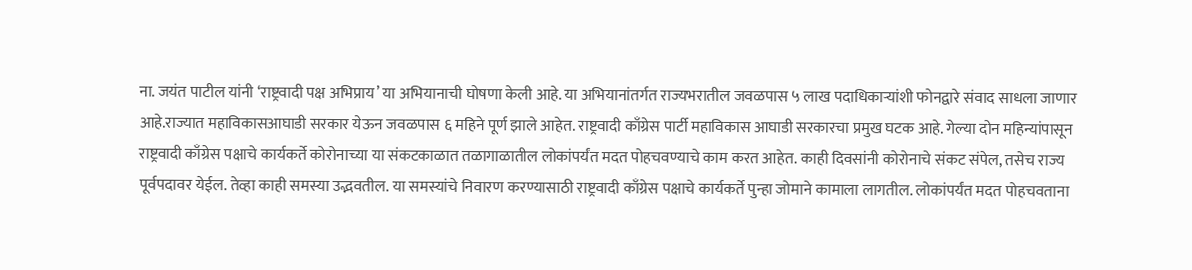ना. जयंत पाटील यांनी ‘राष्ट्रवादी पक्ष अभिप्राय’ या अभियानाची घोषणा केली आहे. या अभियानांतर्गत राज्यभरातील जवळपास ५ लाख पदाधिकाऱ्यांशी फोनद्वारे संवाद साधला जाणार आहे.राज्यात महाविकासआघाडी सरकार येऊन जवळपास ६ महिने पूर्ण झाले आहेत. राष्ट्रवादी काँग्रेस पार्टी महाविकास आघाडी सरकारचा प्रमुख घटक आहे. गेल्या दोन महिन्यांपासून राष्ट्रवादी काँग्रेस पक्षाचे कार्यकर्ते कोरोनाच्या या संकटकाळात तळागाळातील लोकांपर्यंत मदत पोहचवण्याचे काम करत आहेत. काही दिवसांनी कोरोनाचे संकट संपेल, तसेच राज्य पूर्वपदावर येईल. तेव्हा काही समस्या उद्भवतील. या समस्यांचे निवारण करण्यासाठी राष्ट्रवादी काँग्रेस पक्षाचे कार्यकर्ते पुन्हा जोमाने कामाला लागतील. लोकांपर्यंत मदत पोहचवताना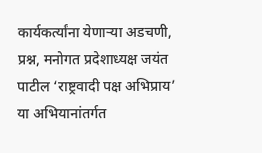कार्यकर्त्यांना येणाऱ्या अडचणी, प्रश्न, मनोगत प्रदेशाध्यक्ष जयंत पाटील ‘राष्ट्रवादी पक्ष अभिप्राय’ या अभियानांतर्गत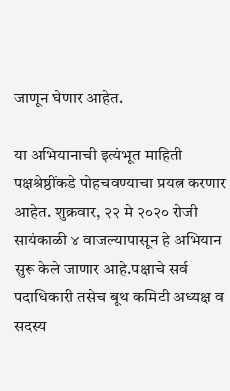जाणून घेणार आहेत.

या अभियानाची इत्यंभूत माहिती पक्षश्रेष्ठींकडे पोहचवण्याचा प्रयत्न करणार आहेत. शुक्रवार, २२ मे २०२० रोजी सायंकाळी ४ वाजल्यापासून हे अभियान सुरू केले जाणार आहे.पक्षाचे सर्व पदाधिकारी तसेच बूथ कमिटी अध्यक्ष व सदस्य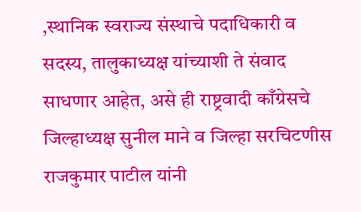,स्थानिक स्वराज्य संस्थाचे पदाधिकारी व सदस्य, तालुकाध्यक्ष यांच्याशी ते संवाद साधणार आहेत, असे ही राष्ट्रवादी काँग्रेसचे जिल्हाध्यक्ष सुनील माने व जिल्हा सरचिटणीस राजकुमार पाटील यांनी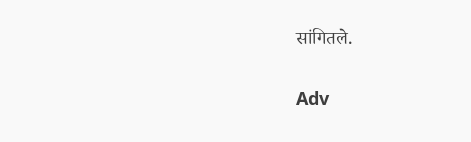सांगितले.

Adv